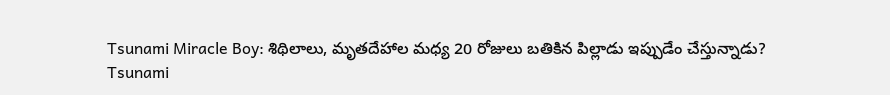Tsunami Miracle Boy: శిథిలాలు, మృతదేహాల మధ్య 20 రోజులు బతికిన పిల్లాడు ఇప్పుడేం చేస్తున్నాడు?
Tsunami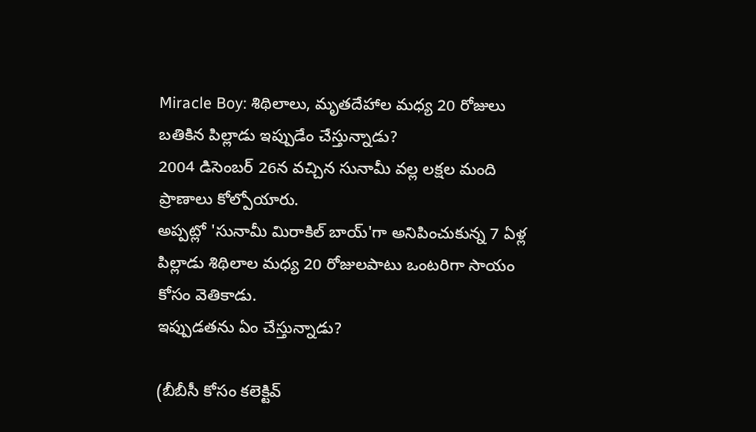Miracle Boy: శిథిలాలు, మృతదేహాల మధ్య 20 రోజులు బతికిన పిల్లాడు ఇప్పుడేం చేస్తున్నాడు?
2004 డిసెంబర్ 26న వచ్చిన సునామీ వల్ల లక్షల మంది ప్రాణాలు కోల్పోయారు.
అప్పట్లో 'సునామీ మిరాకిల్ బాయ్'గా అనిపించుకున్న 7 ఏళ్ల పిల్లాడు శిథిలాల మధ్య 20 రోజులపాటు ఒంటరిగా సాయం కోసం వెతికాడు.
ఇప్పుడతను ఏం చేస్తున్నాడు?

(బీబీసీ కోసం కలెక్టివ్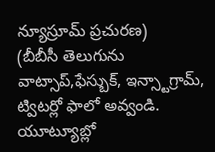న్యూస్రూమ్ ప్రచురణ)
(బీబీసీ తెలుగును వాట్సాప్,ఫేస్బుక్, ఇన్స్టాగ్రామ్, ట్విటర్లో ఫాలో అవ్వండి. యూట్యూబ్లో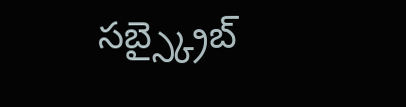సబ్స్క్రైబ్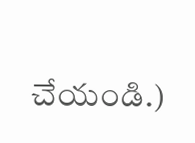చేయండి.)